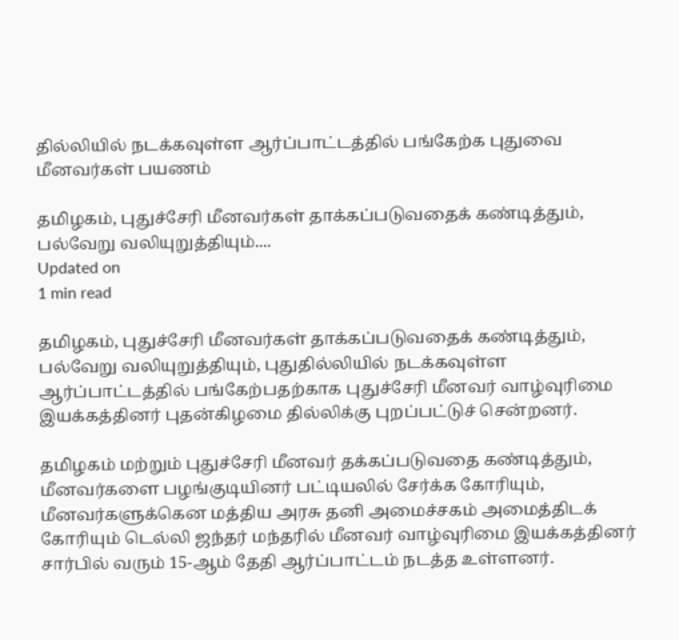தில்லியில் நடக்கவுள்ள ஆர்ப்பாட்டத்தில் பங்கேற்க புதுவை மீனவர்கள் பயணம்

தமிழகம், புதுச்சேரி மீனவர்கள் தாக்கப்படுவதைக் கண்டித்தும், பல்வேறு வலியுறுத்தியும்....
Updated on
1 min read

தமிழகம், புதுச்சேரி மீனவர்கள் தாக்கப்படுவதைக் கண்டித்தும், பல்வேறு வலியுறுத்தியும், புதுதில்லியில் நடக்கவுள்ள ஆர்ப்பாட்டத்தில் பங்கேற்பதற்காக புதுச்சேரி மீனவர் வாழ்வுரிமை இயக்கத்தினர் புதன்கிழமை தில்லிக்கு புறப்பட்டுச் சென்றனர்.

தமிழகம் மற்றும் புதுச்சேரி மீனவர் தக்கப்படுவதை கண்டித்தும், மீனவர்களை பழங்குடியினர் பட்டியலில் சேர்க்க கோரியும், மீனவர்களுக்கென மத்திய அரசு தனி அமைச்சகம் அமைத்திடக் கோரியும் டெல்லி ஜந்தர் மந்தரில் மீனவர் வாழ்வுரிமை இயக்கத்தினர் சார்பில் வரும் 15-ஆம் தேதி ஆர்ப்பாட்டம் நடத்த உள்ளனர்.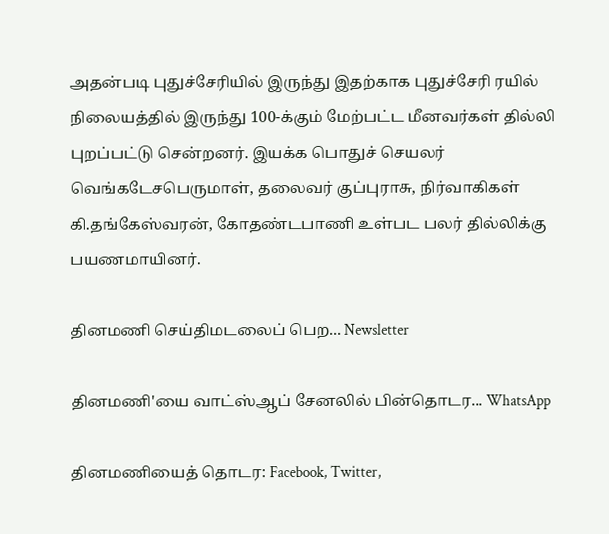அதன்படி புதுச்சேரியில் இருந்து இதற்காக புதுச்சேரி ரயில் நிலையத்தில் இருந்து 100-க்கும் மேற்பட்ட மீனவர்கள் தில்லி புறப்பட்டு சென்றனர். இயக்க பொதுச் செயலர் வெங்கடேசபெருமாள், தலைவர் குப்புராசு, நிர்வாகிகள் கி.தங்கேஸ்வரன், கோதண்டபாணி உள்பட பலர் தில்லிக்கு பயணமாயினர்.

தினமணி செய்திமடலைப் பெற... Newsletter

தினமணி'யை வாட்ஸ்ஆப் சேனலில் பின்தொடர... WhatsApp

தினமணியைத் தொடர: Facebook, Twitter,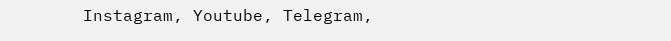Instagram, Youtube, Telegram,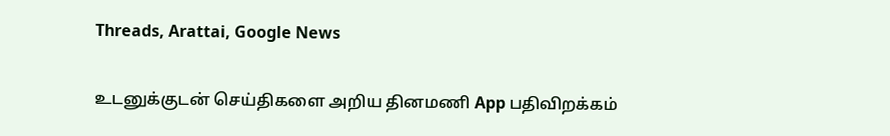Threads, Arattai, Google News

உடனுக்குடன் செய்திகளை அறிய தினமணி App பதிவிறக்கம்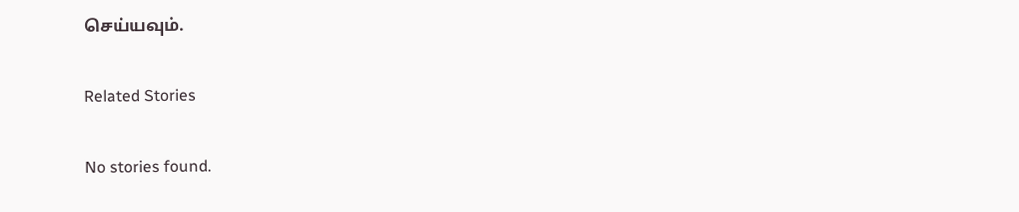செய்யவும்.

Related Stories

No stories found.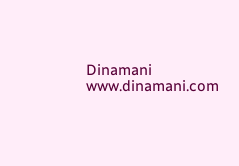Dinamani
www.dinamani.com